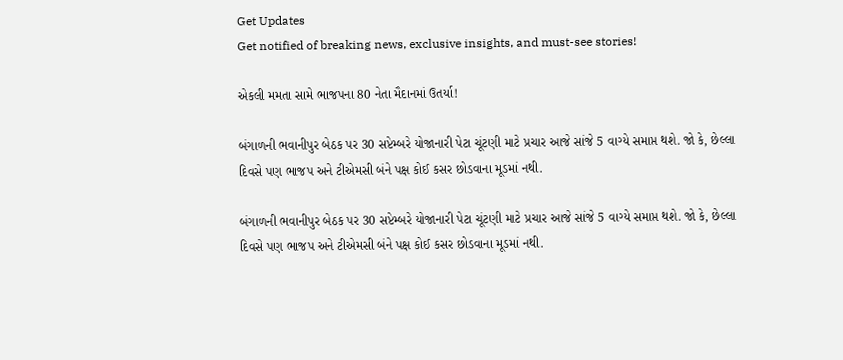Get Updates
Get notified of breaking news, exclusive insights, and must-see stories!

એકલી મમતા સામે ભાજપના 80 નેતા મૈદાનમાં ઉતર્યા!

બંગાળની ભવાનીપુર બેઠક પર 30 સપ્ટેમ્બરે યોજાનારી પેટા ચૂંટણી માટે પ્રચાર આજે સાંજે 5 વાગ્યે સમાપ્ત થશે. જો કે, છેલ્લા દિવસે પણ ભાજપ અને ટીએમસી બંને પક્ષ કોઈ કસર છોડવાના મૂડમાં નથી.

બંગાળની ભવાનીપુર બેઠક પર 30 સપ્ટેમ્બરે યોજાનારી પેટા ચૂંટણી માટે પ્રચાર આજે સાંજે 5 વાગ્યે સમાપ્ત થશે. જો કે, છેલ્લા દિવસે પણ ભાજપ અને ટીએમસી બંને પક્ષ કોઈ કસર છોડવાના મૂડમાં નથી.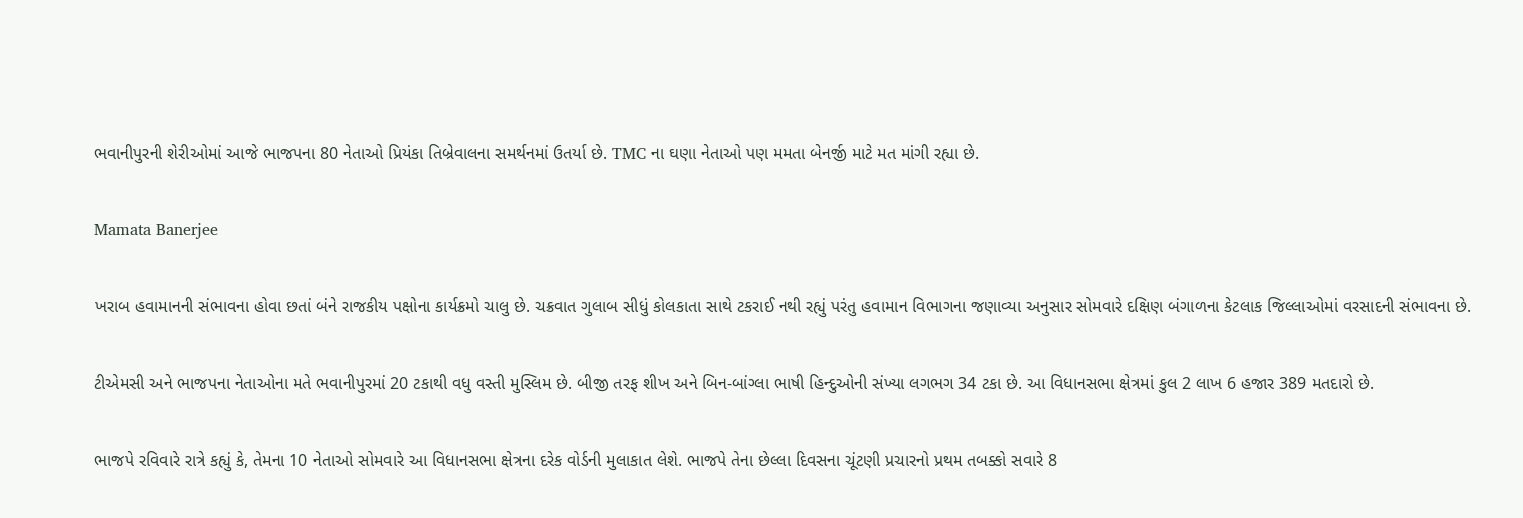ભવાનીપુરની શેરીઓમાં આજે ભાજપના 80 નેતાઓ પ્રિયંકા તિબ્રેવાલના સમર્થનમાં ઉતર્યા છે. TMC ના ઘણા નેતાઓ પણ મમતા બેનર્જી માટે મત માંગી રહ્યા છે.

Mamata Banerjee

ખરાબ હવામાનની સંભાવના હોવા છતાં બંને રાજકીય પક્ષોના કાર્યક્રમો ચાલુ છે. ચક્રવાત ગુલાબ સીધું કોલકાતા સાથે ટકરાઈ નથી રહ્યું પરંતુ હવામાન વિભાગના જણાવ્યા અનુસાર સોમવારે દક્ષિણ બંગાળના કેટલાક જિલ્લાઓમાં વરસાદની સંભાવના છે.

ટીએમસી અને ભાજપના નેતાઓના મતે ભવાનીપુરમાં 20 ટકાથી વધુ વસ્તી મુસ્લિમ છે. બીજી તરફ શીખ અને બિન-બાંગ્લા ભાષી હિન્દુઓની સંખ્યા લગભગ 34 ટકા છે. આ વિધાનસભા ક્ષેત્રમાં કુલ 2 લાખ 6 હજાર 389 મતદારો છે.

ભાજપે રવિવારે રાત્રે કહ્યું કે, તેમના 10 નેતાઓ સોમવારે આ વિધાનસભા ક્ષેત્રના દરેક વોર્ડની મુલાકાત લેશે. ભાજપે તેના છેલ્લા દિવસના ચૂંટણી પ્રચારનો પ્રથમ તબક્કો સવારે 8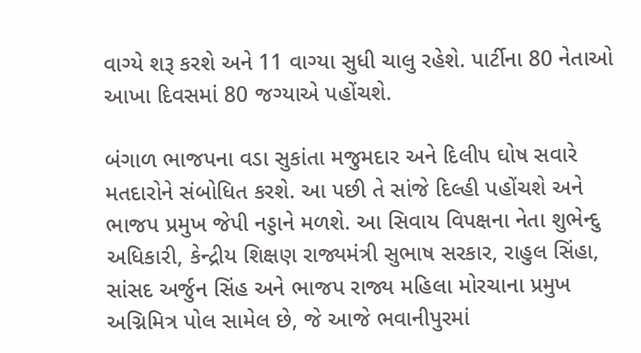વાગ્યે શરૂ કરશે અને 11 વાગ્યા સુધી ચાલુ રહેશે. પાર્ટીના 80 નેતાઓ આખા દિવસમાં 80 જગ્યાએ પહોંચશે.

બંગાળ ભાજપના વડા સુકાંતા મજુમદાર અને દિલીપ ઘોષ સવારે મતદારોને સંબોધિત કરશે. આ પછી તે સાંજે દિલ્હી પહોંચશે અને ભાજપ પ્રમુખ જેપી નડ્ડાને મળશે. આ સિવાય વિપક્ષના નેતા શુભેન્દુ અધિકારી, કેન્દ્રીય શિક્ષણ રાજ્યમંત્રી સુભાષ સરકાર, રાહુલ સિંહા, સાંસદ અર્જુન સિંહ અને ભાજપ રાજ્ય મહિલા મોરચાના પ્રમુખ અગ્નિમિત્ર પોલ સામેલ છે, જે આજે ભવાનીપુરમાં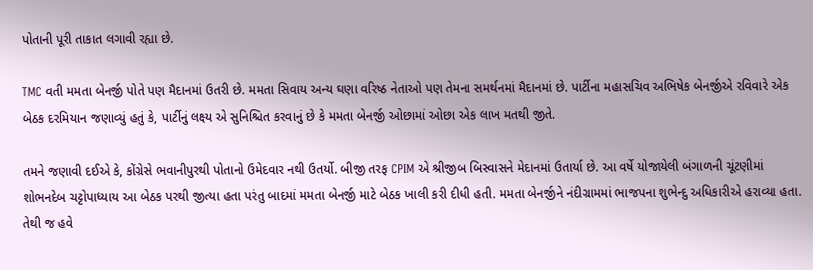પોતાની પૂરી તાકાત લગાવી રહ્યા છે.

TMC વતી મમતા બેનર્જી પોતે પણ મૈદાનમાં ઉતરી છે. મમતા સિવાય અન્ય ઘણા વરિષ્ઠ નેતાઓ પણ તેમના સમર્થનમાં મૈદાનમાં છે. પાર્ટીના મહાસચિવ અભિષેક બેનર્જીએ રવિવારે એક બેઠક દરમિયાન જણાવ્યું હતું કે, પાર્ટીનું લક્ષ્ય એ સુનિશ્ચિત કરવાનું છે કે મમતા બેનર્જી ઓછામાં ઓછા એક લાખ મતથી જીતે.

તમને જણાવી દઈએ કે, કોંગ્રેસે ભવાનીપુરથી પોતાનો ઉમેદવાર નથી ઉતર્યો. બીજી તરફ CPIM એ શ્રીજીબ બિસ્વાસને મેદાનમાં ઉતાર્યા છે. આ વર્ષે યોજાયેલી બંગાળની ચૂંટણીમાં શોભનદેબ ચટ્ટોપાધ્યાય આ બેઠક પરથી જીત્યા હતા પરંતુ બાદમાં મમતા બેનર્જી માટે બેઠક ખાલી કરી દીધી હતી. મમતા બેનર્જીને નંદીગ્રામમાં ભાજપના શુભેન્દુ અધિકારીએ હરાવ્યા હતા. તેથી જ હવે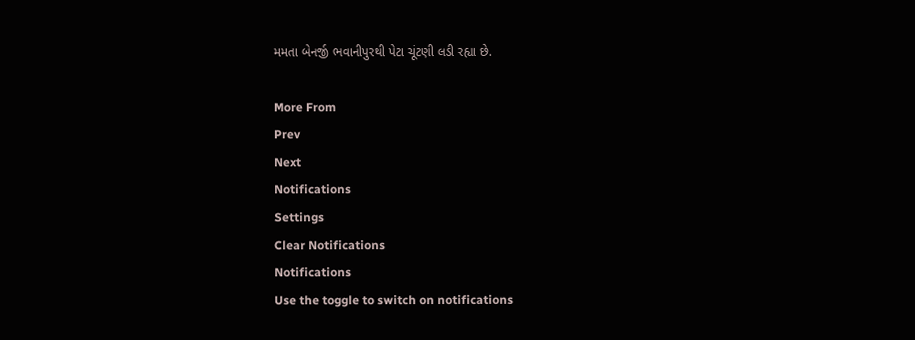મમતા બેનર્જી ભવાનીપુરથી પેટા ચૂંટણી લડી રહ્યા છે.

More From
Prev
Next
Notifications
Settings
Clear Notifications
Notifications
Use the toggle to switch on notifications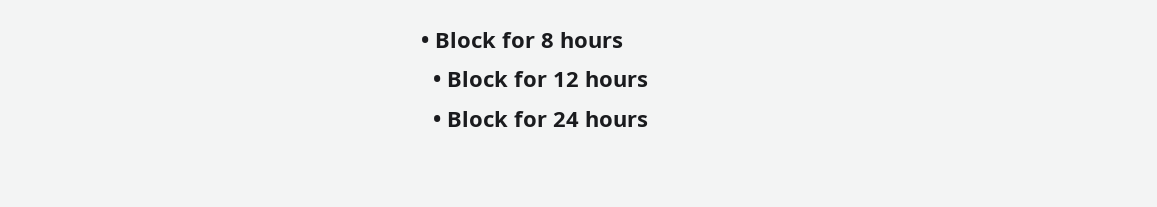• Block for 8 hours
  • Block for 12 hours
  • Block for 24 hours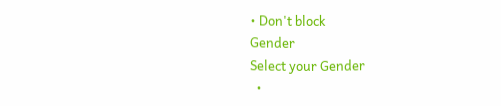• Don't block
Gender
Select your Gender
  •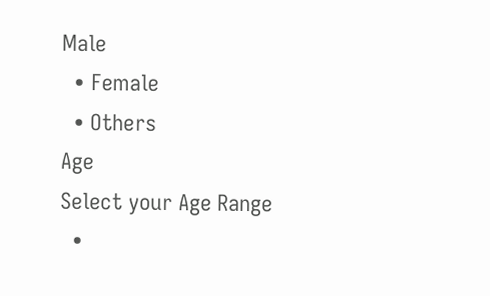Male
  • Female
  • Others
Age
Select your Age Range
  •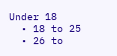Under 18
  • 18 to 25
  • 26 to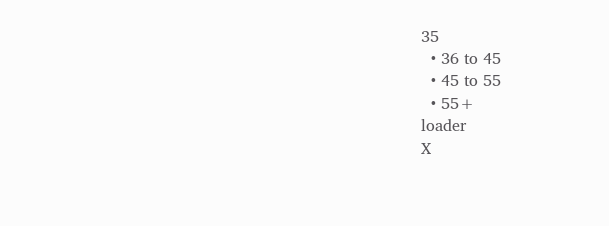35
  • 36 to 45
  • 45 to 55
  • 55+
loader
X